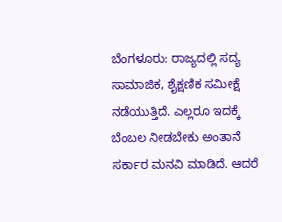ಬೆಂಗಳೂರು: ರಾಜ್ಯದಲ್ಲಿ ಸದ್ಯ ಸಾಮಾಜಿಕ, ಶೈಕ್ಷಣಿಕ ಸಮೀಕ್ಷೆ ನಡೆಯುತ್ತಿದೆ. ಎಲ್ಲರೂ ಇದಕ್ಕೆ ಬೆಂಬಲ ನೀಡಬೇಕು ಅಂತಾನೆ ಸರ್ಕಾರ ಮನವಿ ಮಾಡಿದೆ. ಆದರೆ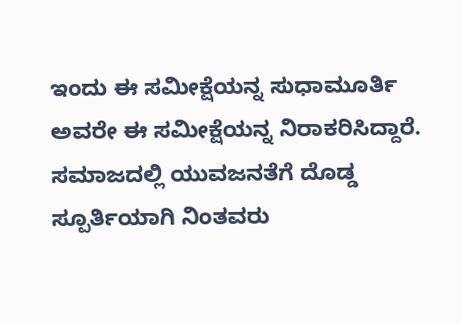ಇಂದು ಈ ಸಮೀಕ್ಷೆಯನ್ನ ಸುಧಾಮೂರ್ತಿ ಅವರೇ ಈ ಸಮೀಕ್ಷೆಯನ್ನ ನಿರಾಕರಿಸಿದ್ದಾರೆ. ಸಮಾಜದಲ್ಲಿ ಯುವಜನತೆಗೆ ದೊಡ್ಡ ಸ್ಪೂರ್ತಿಯಾಗಿ ನಿಂತವರು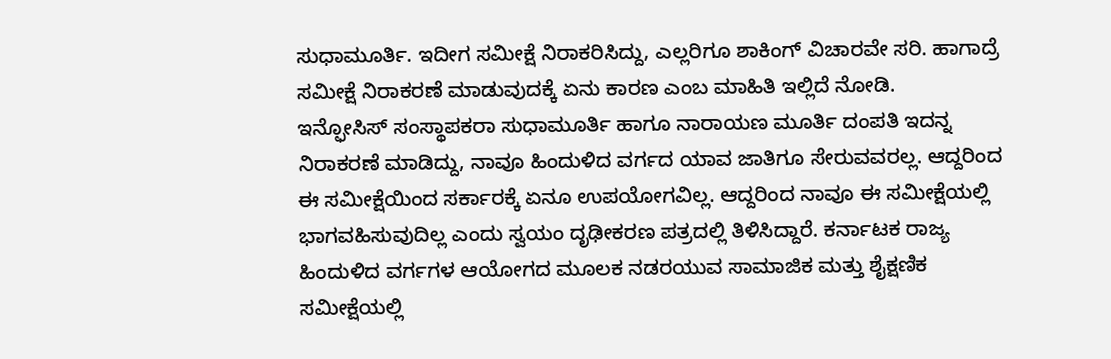ಸುಧಾಮೂರ್ತಿ. ಇದೀಗ ಸಮೀಕ್ಷೆ ನಿರಾಕರಿಸಿದ್ದು, ಎಲ್ಲರಿಗೂ ಶಾಕಿಂಗ್ ವಿಚಾರವೇ ಸರಿ. ಹಾಗಾದ್ರೆ ಸಮೀಕ್ಷೆ ನಿರಾಕರಣೆ ಮಾಡುವುದಕ್ಕೆ ಏನು ಕಾರಣ ಎಂಬ ಮಾಹಿತಿ ಇಲ್ಲಿದೆ ನೋಡಿ.
ಇನ್ಫೋಸಿಸ್ ಸಂಸ್ಥಾಪಕರಾ ಸುಧಾಮೂರ್ತಿ ಹಾಗೂ ನಾರಾಯಣ ಮೂರ್ತಿ ದಂಪತಿ ಇದನ್ನ ನಿರಾಕರಣೆ ಮಾಡಿದ್ದು, ನಾವೂ ಹಿಂದುಳಿದ ವರ್ಗದ ಯಾವ ಜಾತಿಗೂ ಸೇರುವವರಲ್ಲ. ಆದ್ದರಿಂದ ಈ ಸಮೀಕ್ಷೆಯಿಂದ ಸರ್ಕಾರಕ್ಕೆ ಏನೂ ಉಪಯೋಗವಿಲ್ಲ. ಆದ್ದರಿಂದ ನಾವೂ ಈ ಸಮೀಕ್ಷೆಯಲ್ಲಿ ಭಾಗವಹಿಸುವುದಿಲ್ಲ ಎಂದು ಸ್ವಯಂ ದೃಢೀಕರಣ ಪತ್ರದಲ್ಲಿ ತಿಳಿಸಿದ್ದಾರೆ. ಕರ್ನಾಟಕ ರಾಜ್ಯ ಹಿಂದುಳಿದ ವರ್ಗಗಳ ಆಯೋಗದ ಮೂಲಕ ನಡರಯುವ ಸಾಮಾಜಿಕ ಮತ್ತು ಶೈಕ್ಷಣಿಕ ಸಮೀಕ್ಷೆಯಲ್ಲಿ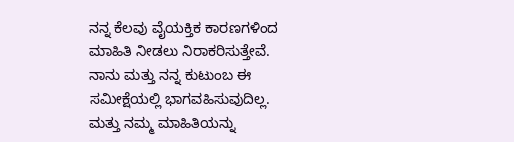ನನ್ನ ಕೆಲವು ವೈಯಕ್ತಿಕ ಕಾರಣಗಳಿಂದ ಮಾಹಿತಿ ನೀಡಲು ನಿರಾಕರಿಸುತ್ತೇವೆ. ನಾನು ಮತ್ತು ನನ್ನ ಕುಟುಂಬ ಈ ಸಮೀಕ್ಷೆಯಲ್ಲಿ ಭಾಗವಹಿಸುವುದಿಲ್ಲ. ಮತ್ತು ನಮ್ಮ ಮಾಹಿತಿಯನ್ನು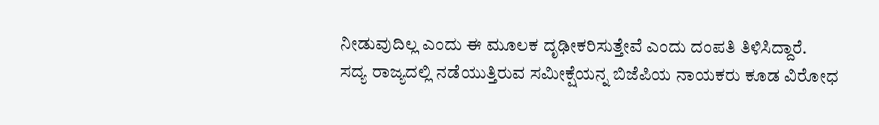ನೀಡುವುದಿಲ್ಲ ಎಂದು ಈ ಮೂಲಕ ದೃಢೀಕರಿಸುತ್ತೇವೆ ಎಂದು ದಂಪತಿ ತಿಳಿಸಿದ್ದಾರೆ.
ಸದ್ಯ ರಾಜ್ಯದಲ್ಲಿ ನಡೆಯುತ್ತಿರುವ ಸಮೀಕ್ಷೆಯನ್ನ ಬಿಜೆಪಿಯ ನಾಯಕರು ಕೂಡ ವಿರೋಧ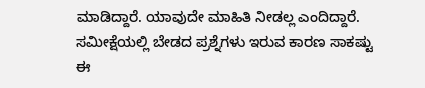ಮಾಡಿದ್ದಾರೆ. ಯಾವುದೇ ಮಾಹಿತಿ ನೀಡಲ್ಲ ಎಂದಿದ್ದಾರೆ. ಸಮೀಕ್ಷೆಯಲ್ಲಿ ಬೇಡದ ಪ್ರಶ್ನೆಗಳು ಇರುವ ಕಾರಣ ಸಾಕಷ್ಟು ಈ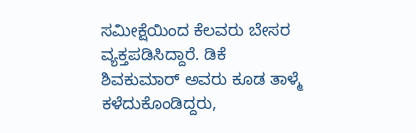ಸಮೀಕ್ಷೆಯಿಂದ ಕೆಲವರು ಬೇಸರ ವ್ಯಕ್ತಪಡಿಸಿದ್ದಾರೆ. ಡಿಕೆ ಶಿವಕುಮಾರ್ ಅವರು ಕೂಡ ತಾಳ್ಮೆ ಕಳೆದುಕೊಂಡಿದ್ದರು,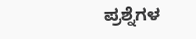ಪ್ರಶ್ನೆಗಳ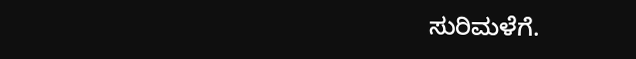ಸುರಿಮಳೆಗೆ.